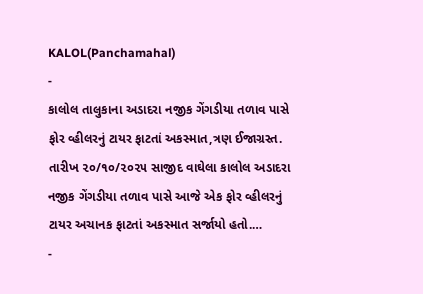KALOL(Panchamahal)
-
કાલોલ તાલુકાના અડાદરા નજીક ગેંગડીયા તળાવ પાસે ફોર વ્હીલરનું ટાયર ફાટતાં અકસ્માત,ત્રણ ઈજાગ્રસ્ત.
તારીખ ૨૦/૧૦/૨૦૨૫ સાજીદ વાઘેલા કાલોલ અડાદરા નજીક ગેંગડીયા તળાવ પાસે આજે એક ફોર વ્હીલરનું ટાયર અચાનક ફાટતાં અકસ્માત સર્જાયો હતો.…
-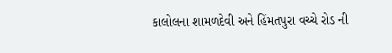કાલોલના શામળદેવી અને હિંમતપુરા વચ્ચે રોડ ની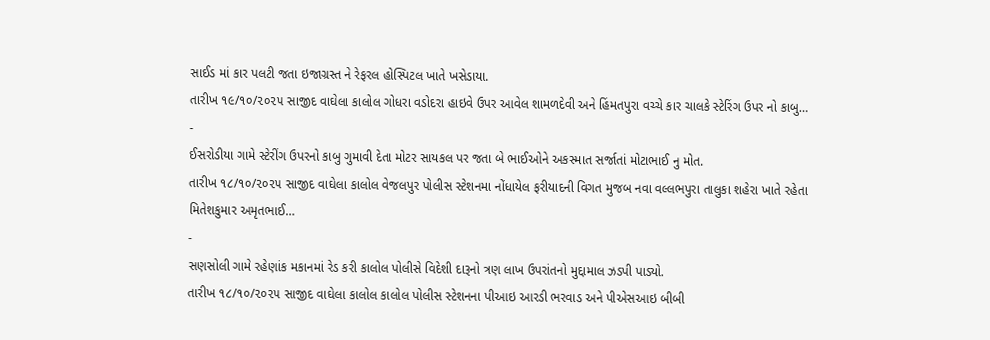સાઈડ માં કાર પલટી જતા ઇજાગ્રસ્ત ને રેફરલ હોસ્પિટલ ખાતે ખસેડાયા.
તારીખ ૧૯/૧૦/૨૦૨૫ સાજીદ વાઘેલા કાલોલ ગોધરા વડોદરા હાઇવે ઉપર આવેલ શામળદેવી અને હિંમતપુરા વચ્ચે કાર ચાલકે સ્ટેરિંગ ઉપર નો કાબુ…
-
ઈસરોડીયા ગામે સ્ટેરીંગ ઉપરનો કાબુ ગુમાવી દેતા મોટર સાયકલ પર જતા બે ભાઈઓને અકસ્માત સર્જાતાં મોટાભાઈ નુ મોત.
તારીખ ૧૮/૧૦/૨૦૨૫ સાજીદ વાઘેલા કાલોલ વેજલપુર પોલીસ સ્ટેશનમા નોંધાયેલ ફરીયાદની વિગત મુજબ નવા વલ્લભપુરા તાલુકા શહેરા ખાતે રહેતા મિતેશકુમાર અમૃતભાઈ…
-
સણસોલી ગામે રહેણાંક મકાનમાં રેડ કરી કાલોલ પોલીસે વિદેશી દારૂનો ત્રણ લાખ ઉપરાંતનો મુદ્દામાલ ઝડપી પાડ્યો.
તારીખ ૧૮/૧૦/૨૦૨૫ સાજીદ વાઘેલા કાલોલ કાલોલ પોલીસ સ્ટેશનના પીઆઇ આરડી ભરવાડ અને પીએસઆઇ બીબી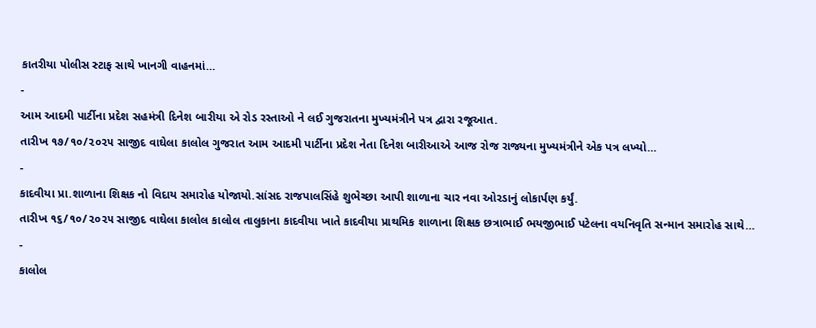કાતરીયા પોલીસ સ્ટાફ સાથે ખાનગી વાહનમાં…
-
આમ આદમી પાર્ટીના પ્રદેશ સહમંત્રી દિનેશ બારીયા એ રોડ રસ્તાઓ ને લઈ ગુજરાતના મુખ્યમંત્રીને પત્ર દ્વારા રજૂઆત.
તારીખ ૧૭/૧૦/૨૦૨૫ સાજીદ વાઘેલા કાલોલ ગુજરાત આમ આદમી પાર્ટીના પ્રદેશ નેતા દિનેશ બારીઆએ આજ રોજ રાજ્યના મુખ્યમંત્રીને એક પત્ર લખ્યો…
-
કાદવીયા પ્રા.શાળાના શિક્ષક નો વિદાય સમારોહ યોજાયો.સાંસદ રાજપાલસિંહે શુભેચ્છા આપી શાળાના ચાર નવા ઓરડાનું લોકાર્પણ કર્યું.
તારીખ ૧૬/૧૦/૨૦૨૫ સાજીદ વાઘેલા કાલોલ કાલોલ તાલુકાના કાદવીયા ખાતે કાદવીયા પ્રાથમિક શાળાના શિક્ષક છત્રાભાઈ ભયજીભાઈ પટેલના વયનિવૃતિ સન્માન સમારોહ સાથે…
-
કાલોલ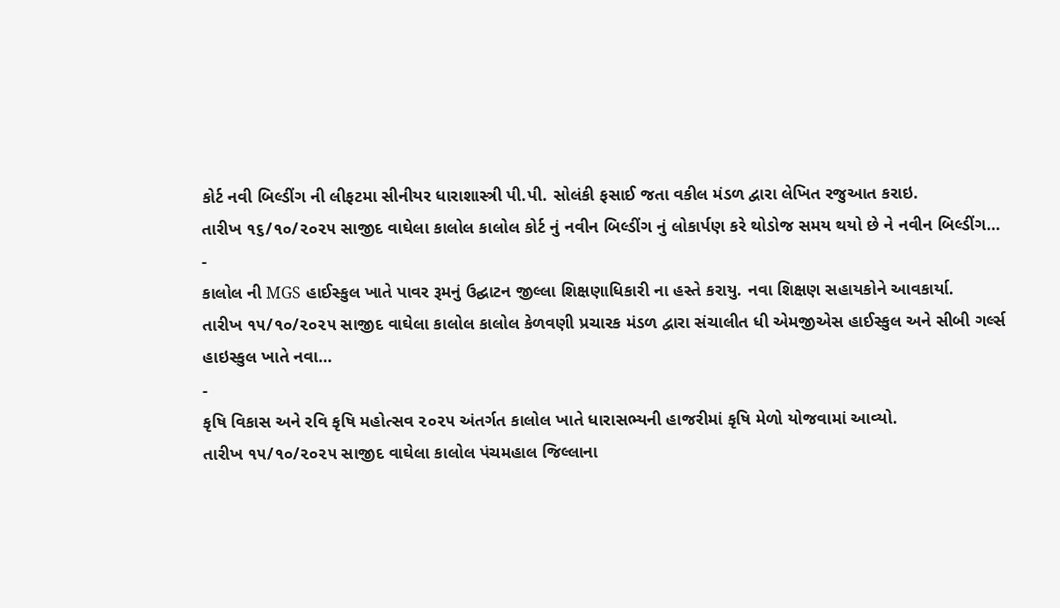કોર્ટ નવી બિલ્ડીંગ ની લીફટમા સીનીયર ધારાશાસ્ત્રી પી.પી. સોલંકી ફસાઈ જતા વકીલ મંડળ દ્વારા લેખિત રજુઆત કરાઇ.
તારીખ ૧૬/૧૦/૨૦૨૫ સાજીદ વાઘેલા કાલોલ કાલોલ કોર્ટ નું નવીન બિલ્ડીંગ નું લોકાર્પણ કરે થોડોજ સમય થયો છે ને નવીન બિલ્ડીંગ…
-
કાલોલ ની MGS હાઈસ્કુલ ખાતે પાવર રૂમનું ઉદ્ઘાટન જીલ્લા શિક્ષણાધિકારી ના હસ્તે કરાયુ. નવા શિક્ષણ સહાયકોને આવકાર્યા.
તારીખ ૧૫/૧૦/૨૦૨૫ સાજીદ વાઘેલા કાલોલ કાલોલ કેળવણી પ્રચારક મંડળ દ્વારા સંચાલીત ધી એમજીએસ હાઈસ્કુલ અને સીબી ગર્લ્સ હાઇસ્કુલ ખાતે નવા…
-
કૃષિ વિકાસ અને રવિ કૃષિ મહોત્સવ ૨૦૨૫ અંતર્ગત કાલોલ ખાતે ધારાસભ્યની હાજરીમાં કૃષિ મેળો યોજવામાં આવ્યો.
તારીખ ૧૫/૧૦/૨૦૨૫ સાજીદ વાઘેલા કાલોલ પંચમહાલ જિલ્લાના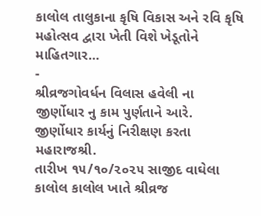કાલોલ તાલુકાના કૃષિ વિકાસ અને રવિ કૃષિ મહોત્સવ દ્વારા ખેતી વિશે ખેડૂતોને માહિતગાર…
-
શ્રીવ્રજગોવર્ધન વિલાસ હવેલી ના જીર્ણોધાર નુ કામ પુર્ણતાને આરે. જીર્ણોધાર કાર્યનું નિરીક્ષણ કરતા મહારાજશ્રી.
તારીખ ૧૫/૧૦/૨૦૨૫ સાજીદ વાઘેલા કાલોલ કાલોલ ખાતે શ્રીવ્રજ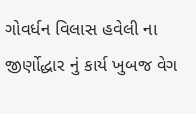ગોવર્ધન વિલાસ હવેલી ના જીર્ણોદ્ધાર નું કાર્ય ખુબજ વેગ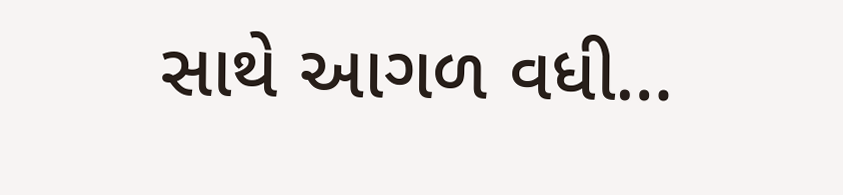સાથે આગળ વધી…